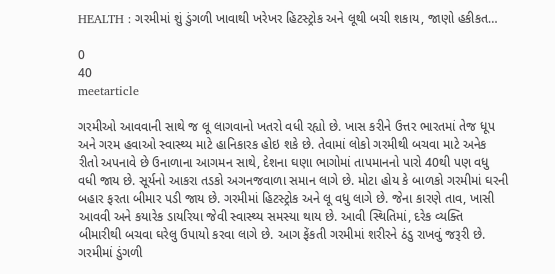HEALTH : ગરમીમાં શું ડુંગળી ખાવાથી ખરેખર હિટસ્ટ્રોક અને લૂથી બચી શકાય, જાણો હકીકત…

0
40
meetarticle

ગરમીઓ આવવાની સાથે જ લૂ લાગવાનો ખતરો વધી રહ્યો છે. ખાસ કરીને ઉત્તર ભારતમાં તેજ ધૂપ અને ગરમ હવાઓ સ્વાસ્થ્ય માટે હાનિકારક હોઇ શકે છે. તેવામાં લોકો ગરમીથી બચવા માટે અનેક રીતો અપનાવે છે ઉનાળાના આગમન સાથે, દેશના ઘણા ભાગોમાં તાપમાનનો પારો 40થી પણ વધુ વધી જાય છે. સૂર્યનો આકરા તડકો અગનજવાળા સમાન લાગે છે. મોટા હોય કે બાળકો ગરમીમાં ઘરની બહાર ફરતા બીમાર પડી જાય છે. ગરમીમાં હિટસ્ટ્રોક અને લૂ વધુ લાગે છે. જેના કારણે તાવ, ખાસી આવવી અને કયારેક ડાયરિયા જેવી સ્વાસ્થ્ય સમસ્યા થાય છે. આવી સ્થિતિમાં, દરેક વ્યક્તિ બીમારીથી બચવા ઘરેલુ ઉપાયો કરવા લાગે છે. આગ ફેંકતી ગરમીમાં શરીરને ઠંડુ રાખવું જરૂરી છે. ગરમીમાં ડુંગળી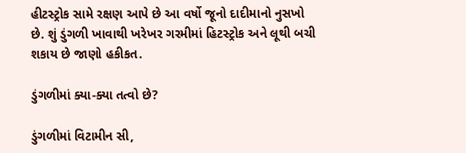હીટસ્ટ્રોક સામે રક્ષણ આપે છે આ વર્ષો જૂનો દાદીમાનો નુસખો છે. શું ડુંગળી ખાવાથી ખરેખર ગરમીમાં હિટસ્ટ્રોક અને લૂથી બચી શકાય છે જાણો હકીકત.

ડુંગળીમાં ક્યા-ક્યા તત્વો છે?

ડુંગળીમાં વિટામીન સી,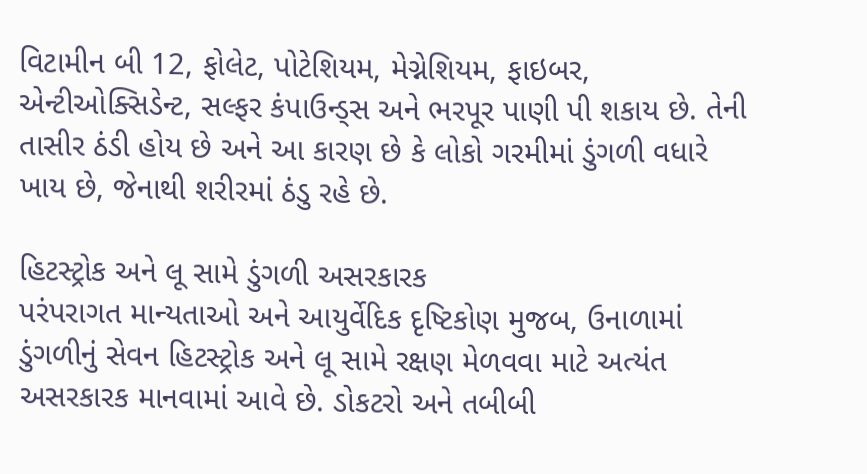વિટામીન બી 12, ફોલેટ, પોટેશિયમ, મેગ્નેશિયમ, ફાઇબર, એન્ટીઓક્સિડેન્ટ, સલ્ફર કંપાઉન્ડ્સ અને ભરપૂર પાણી પી શકાય છે. તેની તાસીર ઠંડી હોય છે અને આ કારણ છે કે લોકો ગરમીમાં ડુંગળી વધારે ખાય છે, જેનાથી શરીરમાં ઠંડુ રહે છે.

હિટસ્ટ્રોક અને લૂ સામે ડુંગળી અસરકારક
પરંપરાગત માન્યતાઓ અને આયુર્વેદિક દૃષ્ટિકોણ મુજબ, ઉનાળામાં ડુંગળીનું સેવન હિટસ્ટ્રોક અને લૂ સામે રક્ષણ મેળવવા માટે અત્યંત અસરકારક માનવામાં આવે છે. ડોકટરો અને તબીબી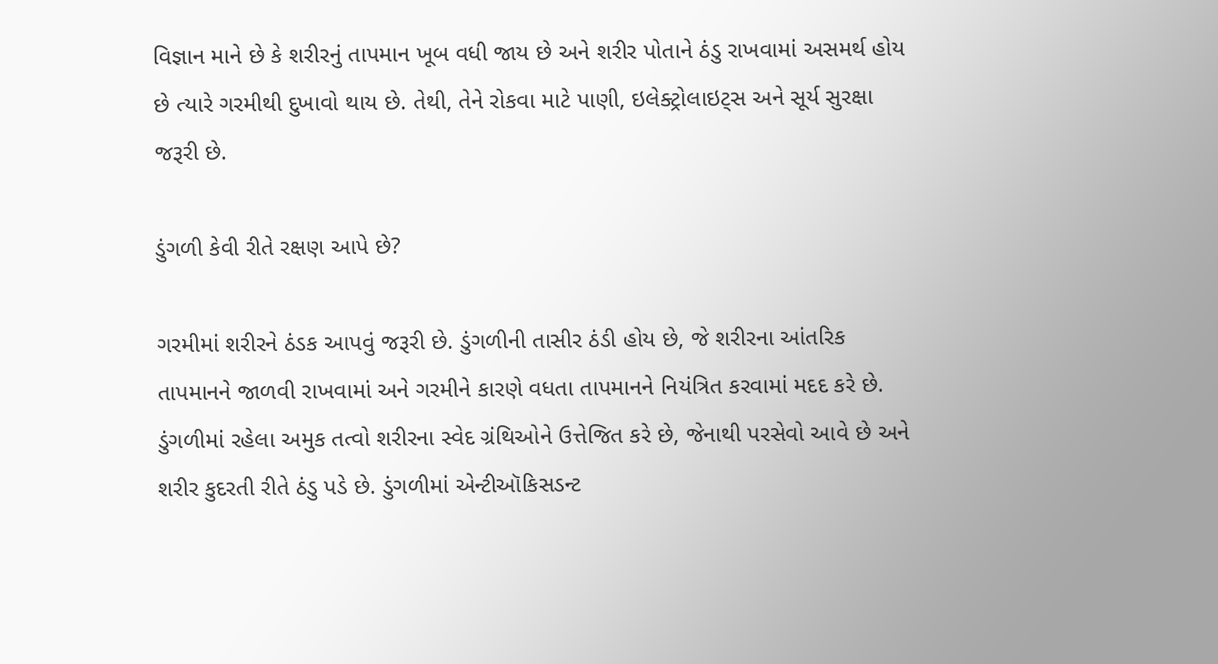વિજ્ઞાન માને છે કે શરીરનું તાપમાન ખૂબ વધી જાય છે અને શરીર પોતાને ઠંડુ રાખવામાં અસમર્થ હોય છે ત્યારે ગરમીથી દુખાવો થાય છે. તેથી, તેને રોકવા માટે પાણી, ઇલેક્ટ્રોલાઇટ્સ અને સૂર્ય સુરક્ષા જરૂરી છે.

ડુંગળી કેવી રીતે રક્ષણ આપે છે?

ગરમીમાં શરીરને ઠંડક આપવું જરૂરી છે. ડુંગળીની તાસીર ઠંડી હોય છે, જે શરીરના આંતરિક તાપમાનને જાળવી રાખવામાં અને ગરમીને કારણે વધતા તાપમાનને નિયંત્રિત કરવામાં મદદ કરે છે. ડુંગળીમાં રહેલા અમુક તત્વો શરીરના સ્વેદ ગ્રંથિઓને ઉત્તેજિત કરે છે, જેનાથી પરસેવો આવે છે અને શરીર કુદરતી રીતે ઠંડુ પડે છે. ડુંગળીમાં એન્ટીઑકિસડન્ટ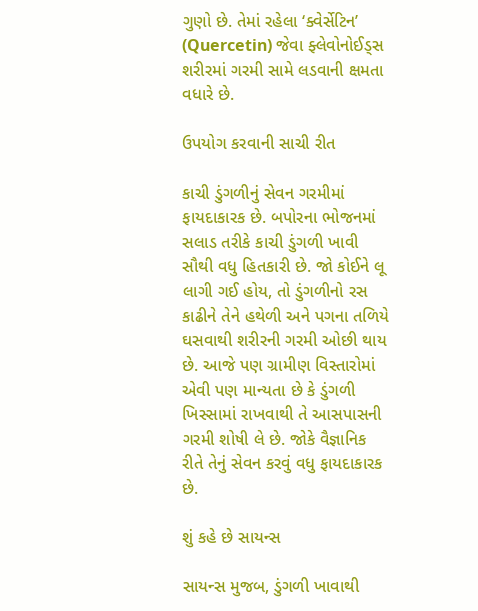ગુણો છે. તેમાં રહેલા ‘ક્વેર્સેટિન’ (Quercetin) જેવા ફ્લેવોનોઈડ્સ શરીરમાં ગરમી સામે લડવાની ક્ષમતા વધારે છે.

ઉપયોગ કરવાની સાચી રીત

કાચી ડુંગળીનું સેવન ગરમીમાં ફાયદાકારક છે. બપોરના ભોજનમાં સલાડ તરીકે કાચી ડુંગળી ખાવી સૌથી વધુ હિતકારી છે. જો કોઈને લૂ લાગી ગઈ હોય, તો ડુંગળીનો રસ કાઢીને તેને હથેળી અને પગના તળિયે ઘસવાથી શરીરની ગરમી ઓછી થાય છે. આજે પણ ગ્રામીણ વિસ્તારોમાં એવી પણ માન્યતા છે કે ડુંગળી ખિસ્સામાં રાખવાથી તે આસપાસની ગરમી શોષી લે છે. જોકે વૈજ્ઞાનિક રીતે તેનું સેવન કરવું વધુ ફાયદાકારક છે.

શું કહે છે સાયન્સ

સાયન્સ મુજબ, ડુંગળી ખાવાથી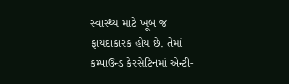સ્વાસ્થ્ય માટે ખૂબ જ ફાયદાકારક હોય છે. તેમાં કમ્પાઉન્ડ કેરસેટિનમાં એન્ટી-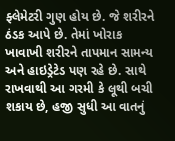ફ્લેમેટરી ગુણ હોય છે. જે શરીરને ઠંડક આપે છે. તેમાં ખોરાક ખાવાખી શરીરને તાપમાન સામન્ય અને હાઇડ્રેટેડ પણ રહે છે. સાથે રાખવાથી આ ગરમી કે લૂથી બચી શકાય છે, હજી સુધી આ વાતનું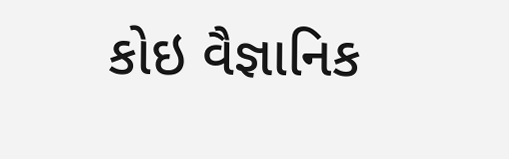કોઇ વૈજ્ઞાનિક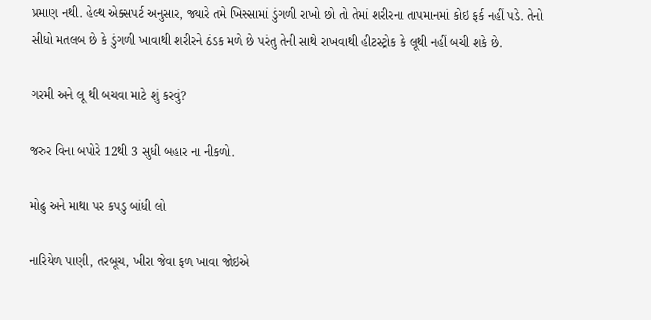પ્રમાણ નથી. હેલ્થ એક્સપર્ટ અનુસાર, જ્યારે તમે ખિસ્સામાં ડુંગળી રાખો છો તો તેમાં શરીરના તાપમાનમાં કોઇ ફર્ક નહીં પડે. તેનો સીધો મતલબ છે કે ડુંગળી ખાવાથી શરીરને ઠંડક મળે છે પરંતુ તેની સાથે રાખવાથી હીટસ્ટ્રોક કે લૂથી નહીં બચી શકે છે.

ગરમી અને લૂ થી બચવા માટે શું કરવું?

જરુર વિના બપોરે 12થી 3 સુધી બહાર ના નીકળો.

મોઢુ અને માથા પર કપડુ બાંધી લો

નારિયેળ પાણી, તરબૂચ, ખીરા જેવા ફળ ખાવા જોઇએ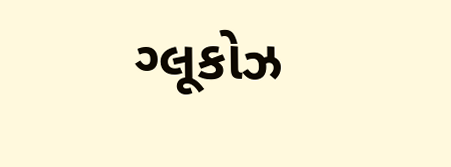ગ્લૂકોઝ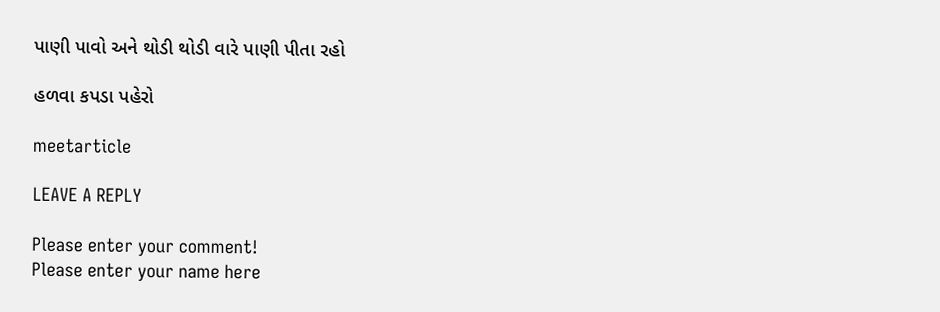પાણી પાવો અને થોડી થોડી વારે પાણી પીતા રહો

હળવા કપડા પહેરો

meetarticle

LEAVE A REPLY

Please enter your comment!
Please enter your name here